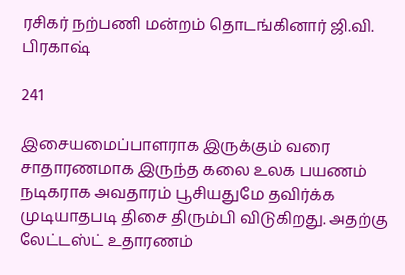ரசிகர் நற்பணி மன்றம் தொடங்கினார் ஜி.வி. பிரகாஷ்

241

இசையமைப்பாளராக இருக்கும் வரை சாதாரணமாக இருந்த கலை உலக பயணம் நடிகராக அவதாரம் பூசியதுமே தவிர்க்க முடியாதபடி திசை திரும்பி விடுகிறது. அதற்கு லேட்டஸ்ட் உதாரணம்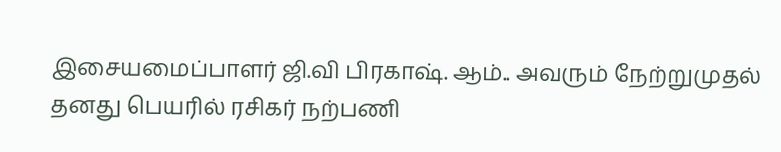இசையமைப்பாளர் ஜி.வி பிரகாஷ். ஆம்.. அவரும் நேற்றுமுதல் தனது பெயரில் ரசிகர் நற்பணி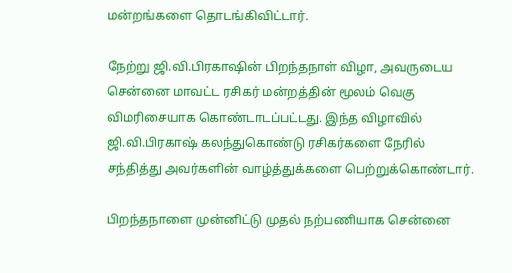மன்றங்களை தொடங்கிவிட்டார்.

நேற்று ஜி.வி.பிரகாஷின் பிறந்தநாள் விழா, அவருடைய சென்னை மாவட்ட ரசிகர் மன்றத்தின் மூலம் வெகு விமரிசையாக கொண்டாடப்பட்டது. இந்த விழாவில் ஜி.வி.பிரகாஷ் கலந்துகொண்டு ரசிகர்களை நேரில் சந்தித்து அவர்களின் வாழ்த்துக்களை பெற்றுக்கொண்டார்.

பிறந்தநாளை முன்னிட்டு முதல் நற்பணியாக சென்னை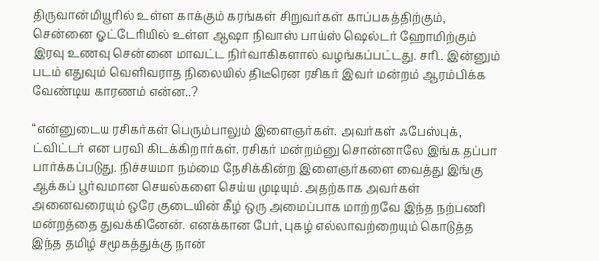திருவான்மியூரில் உள்ள காக்கும் கரங்கள் சிறுவர்கள் காப்பகத்திற்கும், சென்னை ஓட்டேரியில் உள்ள ஆஷா நிவாஸ் பாய்ஸ் ஷெல்டர் ஹோமிற்கும் இரவு உணவு சென்னை மாவட்ட நிர்வாகிகளால் வழங்கப்பட்டது. சரி.. இன்னும் படம் எதுவும் வெளிவராத நிலையில் திடீரென ரசிகர் இவர் மன்றம் ஆரம்பிக்க வேண்டிய காரணம் என்ன..?

“என்னுடைய ரசிகர்கள் பெரும்பாலும் இளைஞர்கள். அவர்கள் ஃபேஸ்புக், ட்விட்டர் என பரவி கிடக்கிறார்கள். ரசிகர் மன்றம்னு சொன்னாலே இங்க தப்பா பார்க்கப்படுது. நிச்சயமா நம்மை நேசிக்கின்ற இளைஞர்களை வைத்து இங்கு ஆக்கப் பூர்வமான செயல்களை செய்ய முடியும். அதற்காக அவர்கள் அனைவரையும் ஒரே குடையின் கீழ் ஒரு அமைப்பாக மாற்றவே இந்த நற்பணி மன்றத்தை துவக்கினேன். எனக்கான பேர், புகழ் எல்லாவற்றையும் கொடுத்த இந்த தமிழ் சமூகத்துக்கு நான்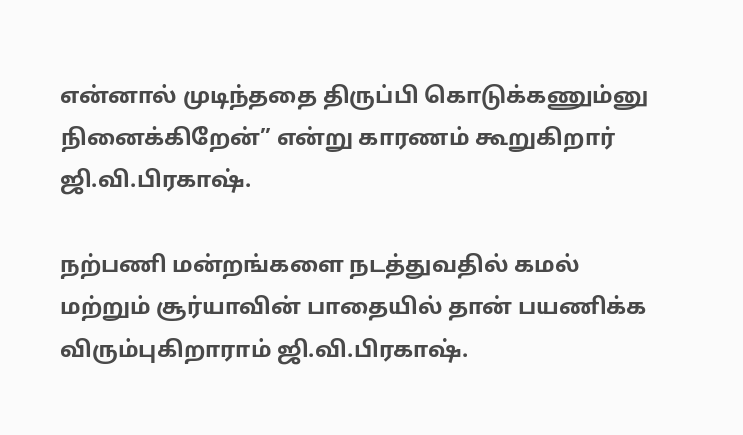என்னால் முடிந்ததை திருப்பி கொடுக்கணும்னு நினைக்கிறேன்” என்று காரணம் கூறுகிறார் ஜி.வி.பிரகாஷ்.

நற்பணி மன்றங்களை நடத்துவதில் கமல் மற்றும் சூர்யாவின் பாதையில் தான் பயணிக்க விரும்புகிறாராம் ஜி.வி.பிரகாஷ்.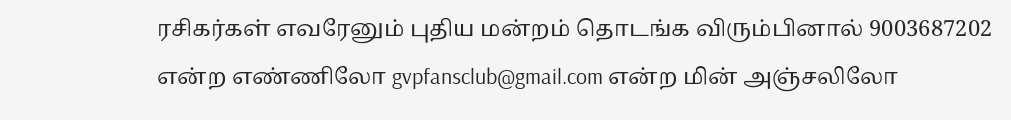ரசிகர்கள் எவரேனும் புதிய மன்றம் தொடங்க விரும்பினால் 9003687202 என்ற எண்ணிலோ gvpfansclub@gmail.com என்ற மின் அஞ்சலிலோ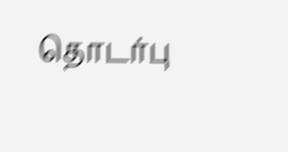தொடர்பு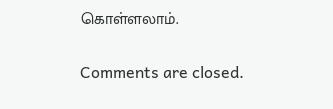கொள்ளலாம்.

Comments are closed.